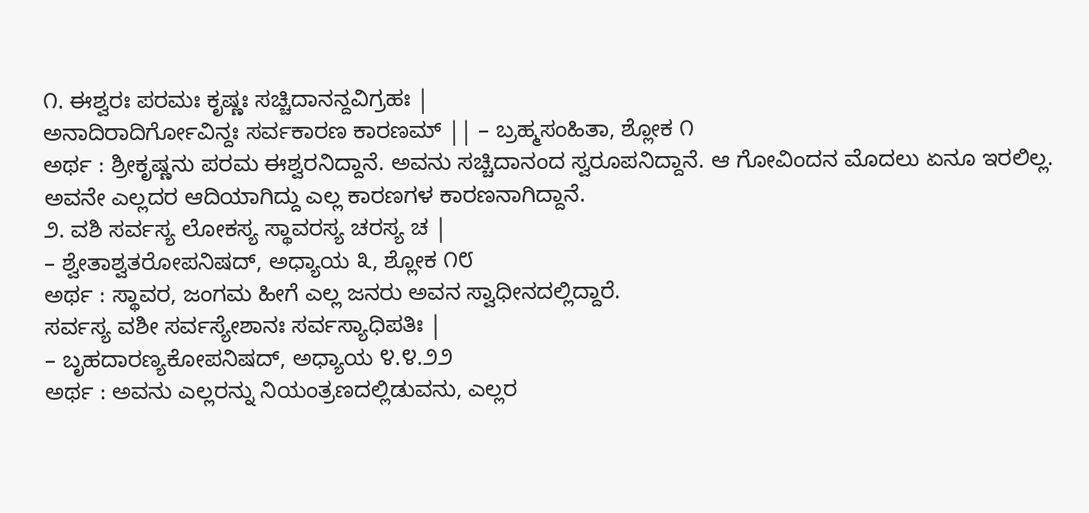೧. ಈಶ್ವರಃ ಪರಮಃ ಕೃಷ್ಣಃ ಸಚ್ಚಿದಾನನ್ದವಿಗ್ರಹಃ |
ಅನಾದಿರಾದಿರ್ಗೋವಿನ್ದಃ ಸರ್ವಕಾರಣ ಕಾರಣಮ್ || – ಬ್ರಹ್ಮಸಂಹಿತಾ, ಶ್ಲೋಕ ೧
ಅರ್ಥ : ಶ್ರೀಕೃಷ್ಣನು ಪರಮ ಈಶ್ವರನಿದ್ದಾನೆ. ಅವನು ಸಚ್ಚಿದಾನಂದ ಸ್ವರೂಪನಿದ್ದಾನೆ. ಆ ಗೋವಿಂದನ ಮೊದಲು ಏನೂ ಇರಲಿಲ್ಲ. ಅವನೇ ಎಲ್ಲದರ ಆದಿಯಾಗಿದ್ದು ಎಲ್ಲ ಕಾರಣಗಳ ಕಾರಣನಾಗಿದ್ದಾನೆ.
೨. ವಶಿ ಸರ್ವಸ್ಯ ಲೋಕಸ್ಯ ಸ್ಥಾವರಸ್ಯ ಚರಸ್ಯ ಚ |
– ಶ್ವೇತಾಶ್ವತರೋಪನಿಷದ್, ಅಧ್ಯಾಯ ೩, ಶ್ಲೋಕ ೧೮
ಅರ್ಥ : ಸ್ಥಾವರ, ಜಂಗಮ ಹೀಗೆ ಎಲ್ಲ ಜನರು ಅವನ ಸ್ವಾಧೀನದಲ್ಲಿದ್ದಾರೆ.
ಸರ್ವಸ್ಯ ವಶೀ ಸರ್ವಸ್ಯೇಶಾನಃ ಸರ್ವಸ್ಯಾಧಿಪತಿಃ |
– ಬೃಹದಾರಣ್ಯಕೋಪನಿಷದ್, ಅಧ್ಯಾಯ ೪.೪.೨೨
ಅರ್ಥ : ಅವನು ಎಲ್ಲರನ್ನು ನಿಯಂತ್ರಣದಲ್ಲಿಡುವನು, ಎಲ್ಲರ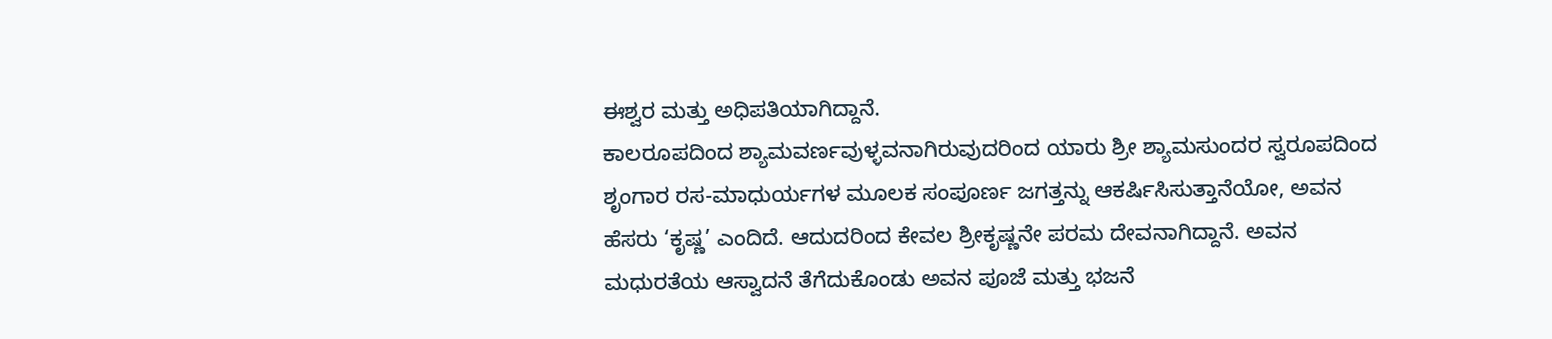ಈಶ್ವರ ಮತ್ತು ಅಧಿಪತಿಯಾಗಿದ್ದಾನೆ.
ಕಾಲರೂಪದಿಂದ ಶ್ಯಾಮವರ್ಣವುಳ್ಳವನಾಗಿರುವುದರಿಂದ ಯಾರು ಶ್ರೀ ಶ್ಯಾಮಸುಂದರ ಸ್ವರೂಪದಿಂದ ಶೃಂಗಾರ ರಸ-ಮಾಧುರ್ಯಗಳ ಮೂಲಕ ಸಂಪೂರ್ಣ ಜಗತ್ತನ್ನು ಆಕರ್ಷಿಸಿಸುತ್ತಾನೆಯೋ, ಅವನ ಹೆಸರು ‘ಕೃಷ್ಣ’ ಎಂದಿದೆ. ಆದುದರಿಂದ ಕೇವಲ ಶ್ರೀಕೃಷ್ಣನೇ ಪರಮ ದೇವನಾಗಿದ್ದಾನೆ. ಅವನ ಮಧುರತೆಯ ಆಸ್ವಾದನೆ ತೆಗೆದುಕೊಂಡು ಅವನ ಪೂಜೆ ಮತ್ತು ಭಜನೆ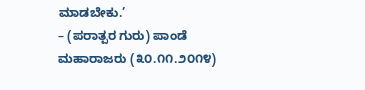ಮಾಡಬೇಕು.’
– (ಪರಾತ್ಪರ ಗುರು) ಪಾಂಡೆ ಮಹಾರಾಜರು (೩೦.೧೧.೨೦೧೪)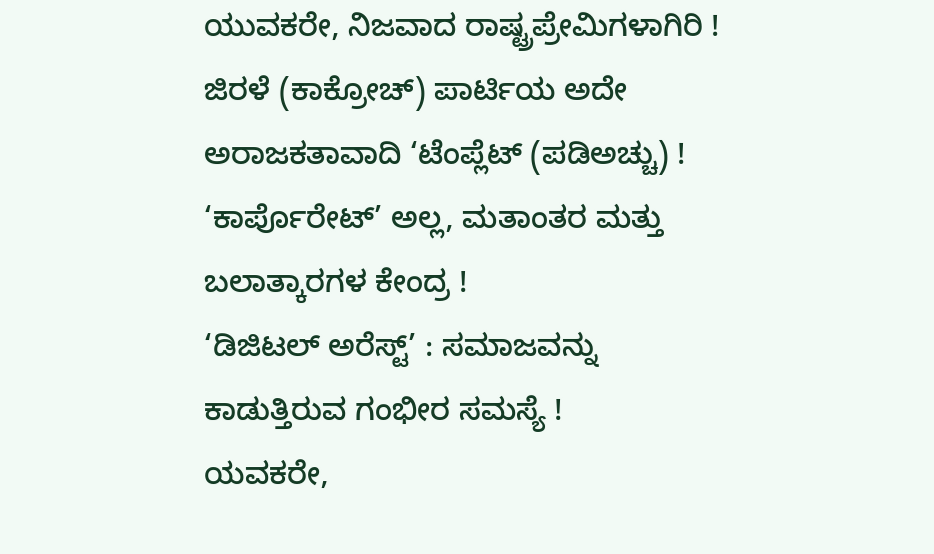ಯುವಕರೇ, ನಿಜವಾದ ರಾಷ್ಟ್ರಪ್ರೇಮಿಗಳಾಗಿರಿ !
ಜಿರಳೆ (ಕಾಕ್ರೋಚ್) ಪಾರ್ಟಿಯ ಅದೇ ಅರಾಜಕತಾವಾದಿ ‘ಟೆಂಪ್ಲೆಟ್ (ಪಡಿಅಚ್ಚು) !
‘ಕಾರ್ಪೊರೇಟ್’ ಅಲ್ಲ, ಮತಾಂತರ ಮತ್ತು ಬಲಾತ್ಕಾರಗಳ ಕೇಂದ್ರ !
‘ಡಿಜಿಟಲ್ ಅರೆಸ್ಟ್’ : ಸಮಾಜವನ್ನು ಕಾಡುತ್ತಿರುವ ಗಂಭೀರ ಸಮಸ್ಯೆ !
ಯವಕರೇ,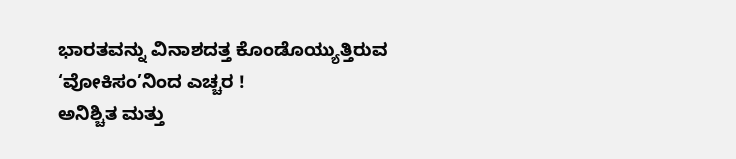ಭಾರತವನ್ನು ವಿನಾಶದತ್ತ ಕೊಂಡೊಯ್ಯುತ್ತಿರುವ ‘ವೋಕಿಸಂ’ನಿಂದ ಎಚ್ಚರ !
ಅನಿಶ್ಚಿತ ಮತ್ತು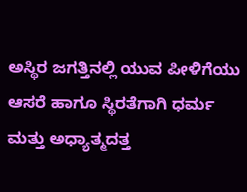ಅಸ್ಥಿರ ಜಗತ್ತಿನಲ್ಲಿ ಯುವ ಪೀಳಿಗೆಯು ಆಸರೆ ಹಾಗೂ ಸ್ಥಿರತೆಗಾಗಿ ಧರ್ಮ ಮತ್ತು ಅಧ್ಯಾತ್ಮದತ್ತ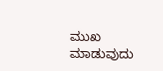ಮುಖ ಮಾಡುವುದು